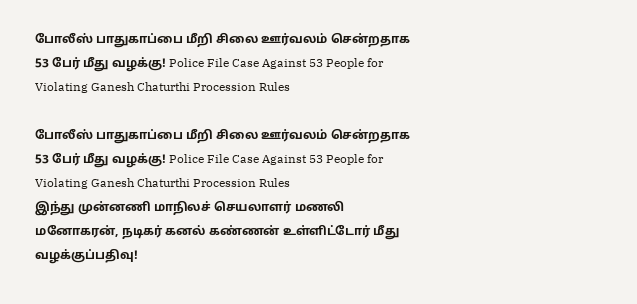போலீஸ் பாதுகாப்பை மீறி சிலை ஊர்வலம் சென்றதாக 53 பேர் மீது வழக்கு! Police File Case Against 53 People for Violating Ganesh Chaturthi Procession Rules

போலீஸ் பாதுகாப்பை மீறி சிலை ஊர்வலம் சென்றதாக 53 பேர் மீது வழக்கு! Police File Case Against 53 People for Violating Ganesh Chaturthi Procession Rules
இந்து முன்னணி மாநிலச் செயலாளர் மணலி மனோகரன், நடிகர் கனல் கண்ணன் உள்ளிட்டோர் மீது வழக்குப்பதிவு!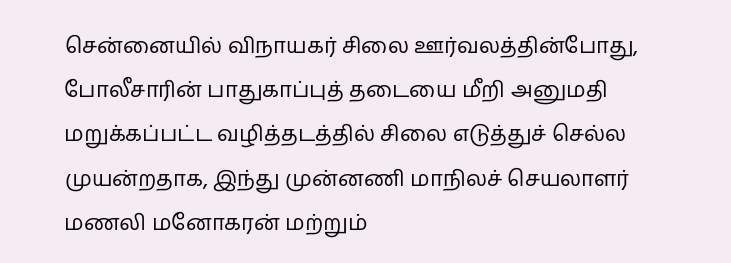சென்னையில் விநாயகர் சிலை ஊர்வலத்தின்போது, போலீசாரின் பாதுகாப்புத் தடையை மீறி அனுமதி மறுக்கப்பட்ட வழித்தடத்தில் சிலை எடுத்துச் செல்ல முயன்றதாக, இந்து முன்னணி மாநிலச் செயலாளர் மணலி மனோகரன் மற்றும்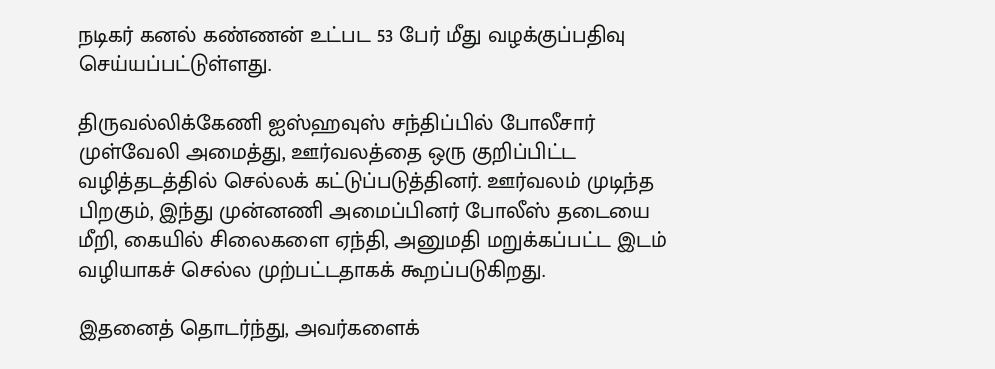நடிகர் கனல் கண்ணன் உட்பட 53 பேர் மீது வழக்குப்பதிவு செய்யப்பட்டுள்ளது.

திருவல்லிக்கேணி ஐஸ்ஹவுஸ் சந்திப்பில் போலீசார் முள்வேலி அமைத்து, ஊர்வலத்தை ஒரு குறிப்பிட்ட வழித்தடத்தில் செல்லக் கட்டுப்படுத்தினர். ஊர்வலம் முடிந்த பிறகும், இந்து முன்னணி அமைப்பினர் போலீஸ் தடையை மீறி, கையில் சிலைகளை ஏந்தி, அனுமதி மறுக்கப்பட்ட இடம் வழியாகச் செல்ல முற்பட்டதாகக் கூறப்படுகிறது.

இதனைத் தொடர்ந்து, அவர்களைக்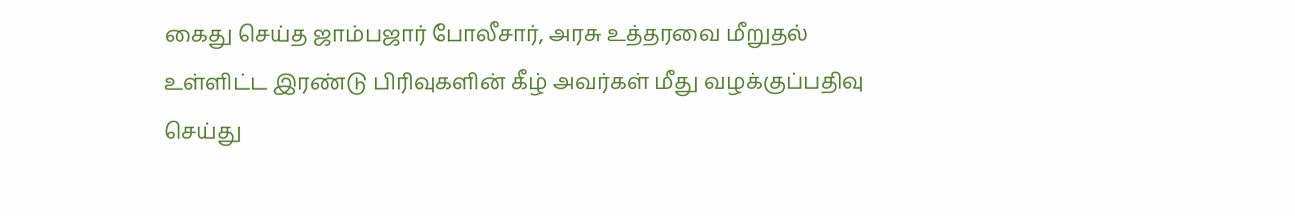கைது செய்த ஜாம்பஜார் போலீசார், அரசு உத்தரவை மீறுதல் உள்ளிட்ட இரண்டு பிரிவுகளின் கீழ் அவர்கள் மீது வழக்குப்பதிவு செய்து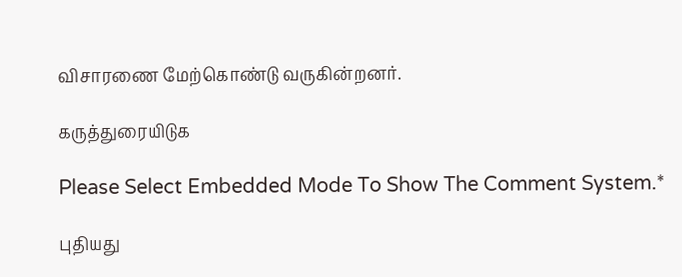விசாரணை மேற்கொண்டு வருகின்றனர்.

கருத்துரையிடுக

Please Select Embedded Mode To Show The Comment System.*

புதியது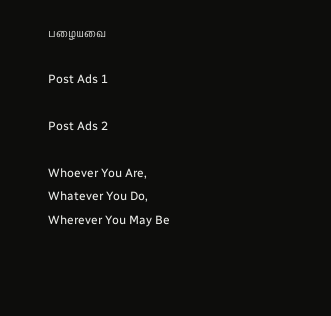பழையவை

Post Ads 1

Post Ads 2

Whoever You Are, Whatever You Do, Wherever You May Be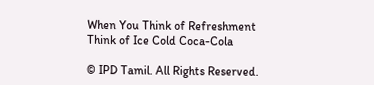When You Think of Refreshment Think of Ice Cold Coca-Cola

© IPD Tamil. All Rights Reserved.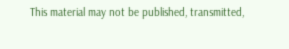This material may not be published, transmitted,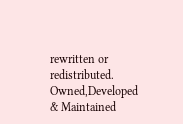rewritten or redistributed.
Owned,Developed & Maintained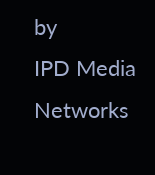by
IPD Media Networks